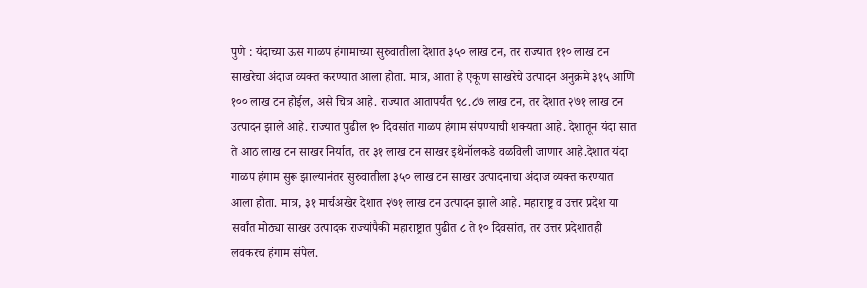पुणे : यंदाच्या ऊस गाळप हंगामाच्या सुरुवातीला देशात ३५० लाख टन, तर राज्यात ११० लाख टन साखरेचा अंदाज व्यक्त करण्यात आला होता. मात्र, आता हे एकूण साखरेचे उत्पादन अनुक्रमे ३१५ आणि १०० लाख टन होईल, असे चित्र आहे. राज्यात आतापर्यंत ९८.८७ लाख टन, तर देशात २७१ लाख टन उत्पादन झाले आहे. राज्यात पुढील १० दिवसांत गाळप हंगाम संपण्याची शक्यता आहे. देशातून यंदा सात ते आठ लाख टन साखर निर्यात, तर ३१ लाख टन साखर इथेनॉलकडे वळविली जाणार आहे.देशात यंदा गाळप हंगाम सुरू झाल्यानंतर सुरुवातीला ३५० लाख टन साखर उत्पादनाचा अंदाज व्यक्त करण्यात आला होता. मात्र, ३१ मार्चअखेर देशात २७१ लाख टन उत्पादन झाले आहे. महाराष्ट्र व उत्तर प्रदेश या सर्वांत मोठ्या साखर उत्पादक राज्यांपैकी महाराष्ट्रात पुढीत ८ ते १० दिवसांत, तर उत्तर प्रदेशातही लवकरच हंगाम संपेल.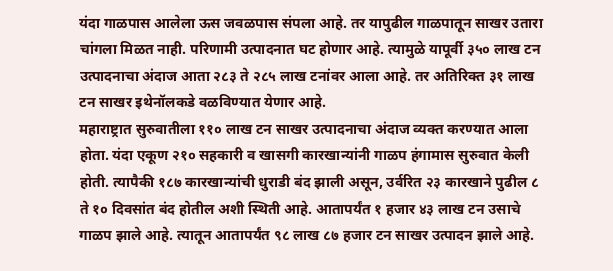यंदा गाळपास आलेला ऊस जवळपास संपला आहे. तर यापुढील गाळपातून साखर उतारा चांगला मिळत नाही. परिणामी उत्पादनात घट होणार आहे. त्यामुळे यापूर्वी ३५० लाख टन उत्पादनाचा अंदाज आता २८३ ते २८५ लाख टनांवर आला आहे. तर अतिरिक्त ३१ लाख टन साखर इथेनॉलकडे वळविण्यात येणार आहे.
महाराष्ट्रात सुरुवातीला ११० लाख टन साखर उत्पादनाचा अंदाज व्यक्त करण्यात आला होता. यंदा एकूण २१० सहकारी व खासगी कारखान्यांनी गाळप हंगामास सुरुवात केली होती. त्यापैकी १८७ कारखान्यांची धुराडी बंद झाली असून, उर्वरित २३ कारखाने पुढील ८ ते १० दिवसांत बंद होतील अशी स्थिती आहे. आतापर्यंत १ हजार ४३ लाख टन उसाचे गाळप झाले आहे. त्यातून आतापर्यंत ९८ लाख ८७ हजार टन साखर उत्पादन झाले आहे.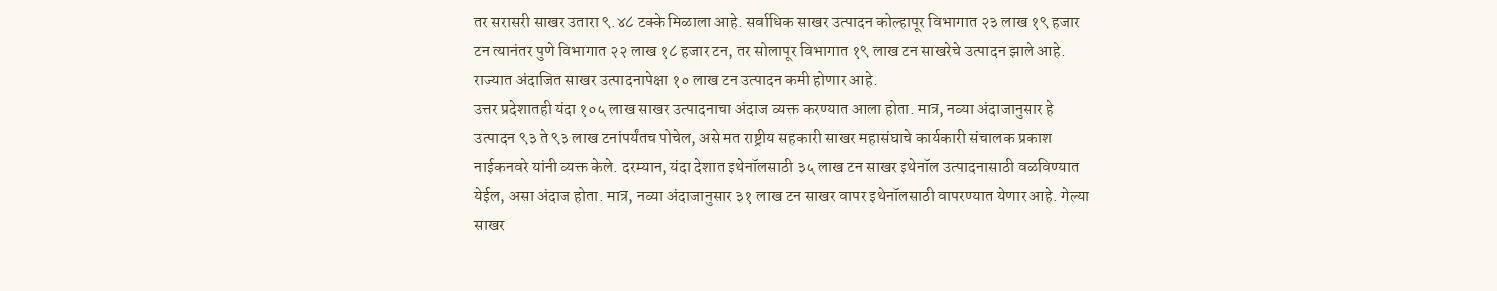तर सरासरी साखर उतारा ९.४८ टक्के मिळाला आहे. सर्वाधिक साखर उत्पादन कोल्हापूर विभागात २३ लाख १९ हजार टन त्यानंतर पुणे विभागात २२ लाख १८ हजार टन, तर सोलापूर विभागात १९ लाख टन साखरेचे उत्पादन झाले आहे. राज्यात अंदाजित साखर उत्पादनापेक्षा १० लाख टन उत्पादन कमी होणार आहे.
उत्तर प्रदेशातही यंदा १०५ लाख साखर उत्पादनाचा अंदाज व्यक्त करण्यात आला होता. मात्र, नव्या अंदाजानुसार हे उत्पादन ९३ ते ९३ लाख टनांपर्यंतच पोचेल, असे मत राष्ट्रीय सहकारी साखर महासंघाचे कार्यकारी संचालक प्रकाश नाईकनवरे यांनी व्यक्त केले. दरम्यान, यंदा देशात इथेनॉलसाठी ३५ लाख टन साखर इथेनॉल उत्पादनासाठी वळविण्यात येईल, असा अंदाज होता. मात्र, नव्या अंदाजानुसार ३१ लाख टन साखर वापर इथेनॉलसाठी वापरण्यात येणार आहे. गेल्या साखर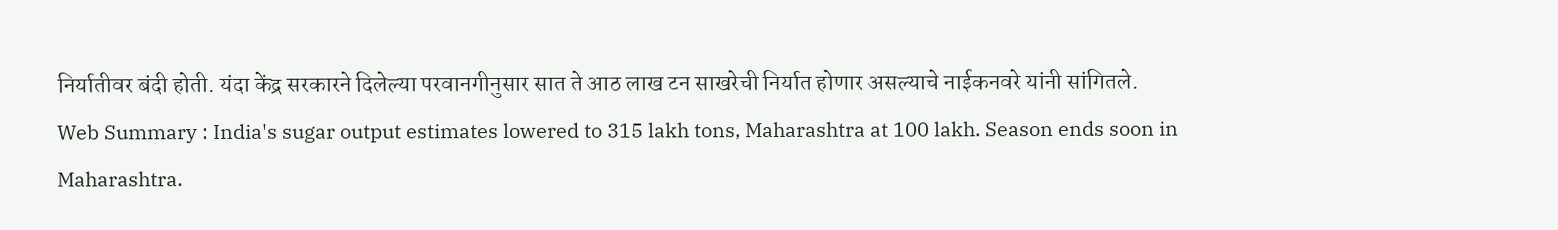निर्यातीवर बंदी होती. यंदा केंद्र सरकारने दिलेल्या परवानगीनुसार सात ते आठ लाख टन साखरेची निर्यात होणार असल्याचे नाईकनवरे यांनी सांगितले.
Web Summary : India's sugar output estimates lowered to 315 lakh tons, Maharashtra at 100 lakh. Season ends soon in Maharashtra.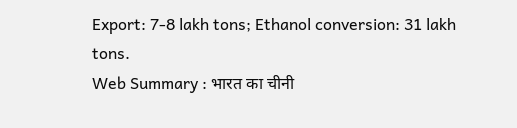Export: 7-8 lakh tons; Ethanol conversion: 31 lakh tons.
Web Summary : भारत का चीनी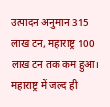उत्पादन अनुमान 315 लाख टन, महाराष्ट्र 100 लाख टन तक कम हुआ। महाराष्ट्र में जल्द ही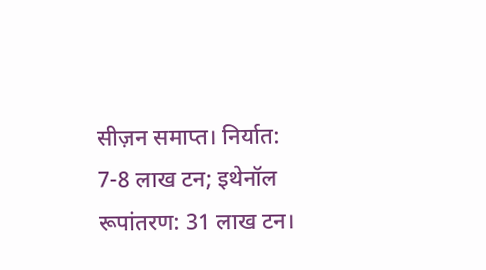सीज़न समाप्त। निर्यात: 7-8 लाख टन; इथेनॉल रूपांतरण: 31 लाख टन।